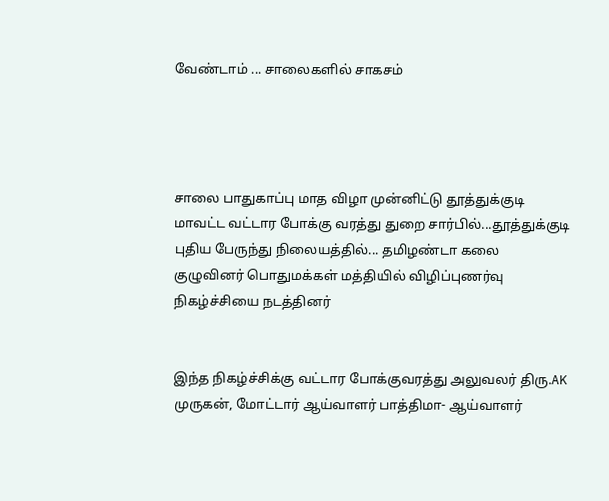வேண்டாம் ... சாலைகளில் சாகசம்




சாலை பாதுகாப்பு மாத விழா முன்னிட்டு தூத்துக்குடி மாவட்ட வட்டார போக்கு வரத்து துறை சார்பில்...தூத்துக்குடி புதிய பேருந்து நிலையத்தில்... தமிழண்டா கலை குழுவினர் பொதுமக்கள் மத்தியில் விழிப்புணர்வு நிகழ்ச்சியை நடத்தினர்


இந்த நிகழ்ச்சிக்கு வட்டார போக்குவரத்து அலுவலர் திரு.AK முருகன், மோட்டார் ஆய்வாளர் பாத்திமா- ஆய்வாளர்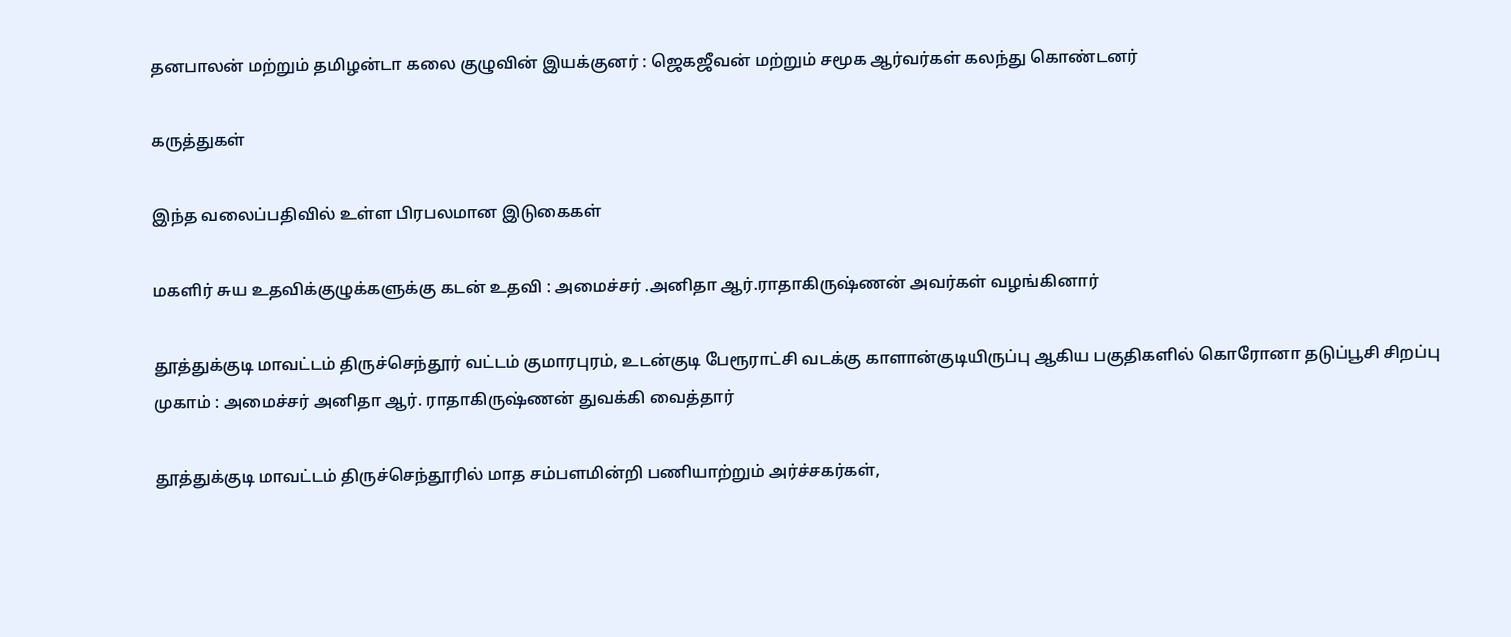தனபாலன் மற்றும் தமிழன்டா கலை குழுவின் இயக்குனர் : ஜெகஜீவன் மற்றும் சமூக ஆர்வர்கள் கலந்து கொண்டனர்

கருத்துகள்

இந்த வலைப்பதிவில் உள்ள பிரபலமான இடுகைகள்

மகளிர் சுய உதவிக்குழுக்களுக்கு கடன் உதவி : அமைச்சர் .அனிதா ஆர்.ராதாகிருஷ்ணன் அவர்கள் வழங்கினார்

தூத்துக்குடி மாவட்டம் திருச்செந்தூர் வட்டம் குமாரபுரம், உடன்குடி பேரூராட்சி வடக்கு காளான்குடியிருப்பு ஆகிய பகுதிகளில் கொரோனா தடுப்பூசி சிறப்பு முகாம் : அமைச்சர் அனிதா ஆர். ராதாகிருஷ்ணன் துவக்கி வைத்தார்

தூத்துக்குடி மாவட்டம் திருச்செந்தூரில் மாத சம்பளமின்றி பணியாற்றும் அர்ச்சகர்கள்,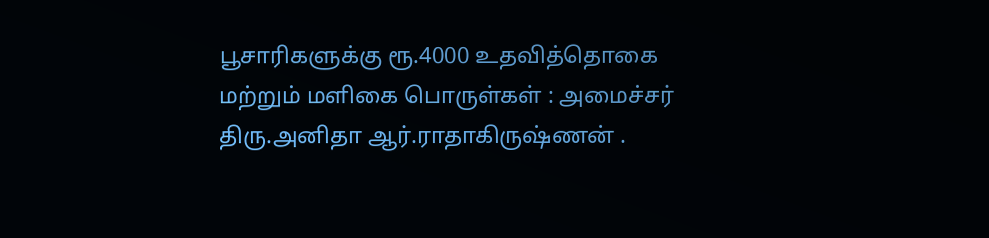பூசாரிகளுக்கு ரூ.4000 உதவித்தொகை மற்றும் மளிகை பொருள்கள் : அமைச்சர் திரு.அனிதா ஆர்.ராதாகிருஷ்ணன் .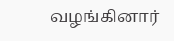வழங்கினார்